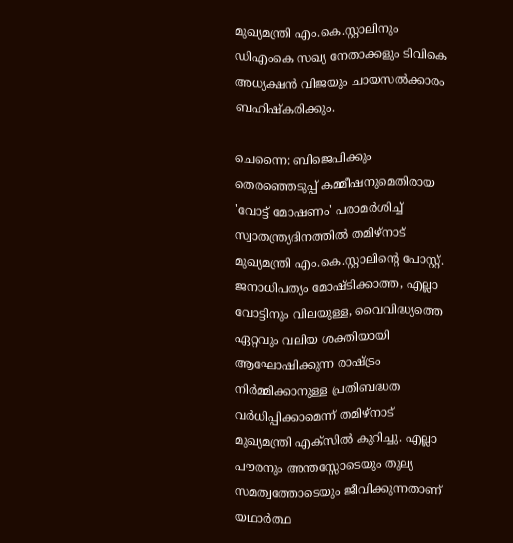മുഖ്യമന്ത്രി എം.കെ.സ്റ്റാലിനും ഡിഎംകെ സഖ്യ നേതാക്കളും ടിവികെ അധ്യക്ഷൻ വിജയും ചായസൽക്കാരം ബഹിഷ്കരിക്കും.

ചെന്നൈ: ബിജെപിക്കും തെരഞ്ഞെടുപ്പ് കമ്മീഷനുമെതിരായ 'വോട്ട് മോഷണം' പരാമർശിച്ച് സ്വാതന്ത്ര്യദിനത്തിൽ തമിഴ്നാട് മുഖ്യമന്ത്രി എം.കെ.സ്റ്റാലിന്റെ പോസ്റ്റ്‌. ജനാധിപത്യം മോഷ്ടിക്കാത്ത, എല്ലാ വോട്ടിനും വിലയുള്ള, വൈവിദ്ധ്യത്തെ ഏറ്റവും വലിയ ശക്തിയായി ആഘോഷിക്കുന്ന രാഷ്ട്രം നിർമ്മിക്കാനുള്ള പ്രതിബദ്ധത വർധിപ്പിക്കാമെന്ന് തമിഴ്നാട് മുഖ്യമന്ത്രി എക്സിൽ കുറിച്ചു. എല്ലാ പൗരനും അന്തസ്സോടെയും തുല്യ സമത്വത്തോടെയും ജീവിക്കുന്നതാണ് യഥാർത്ഥ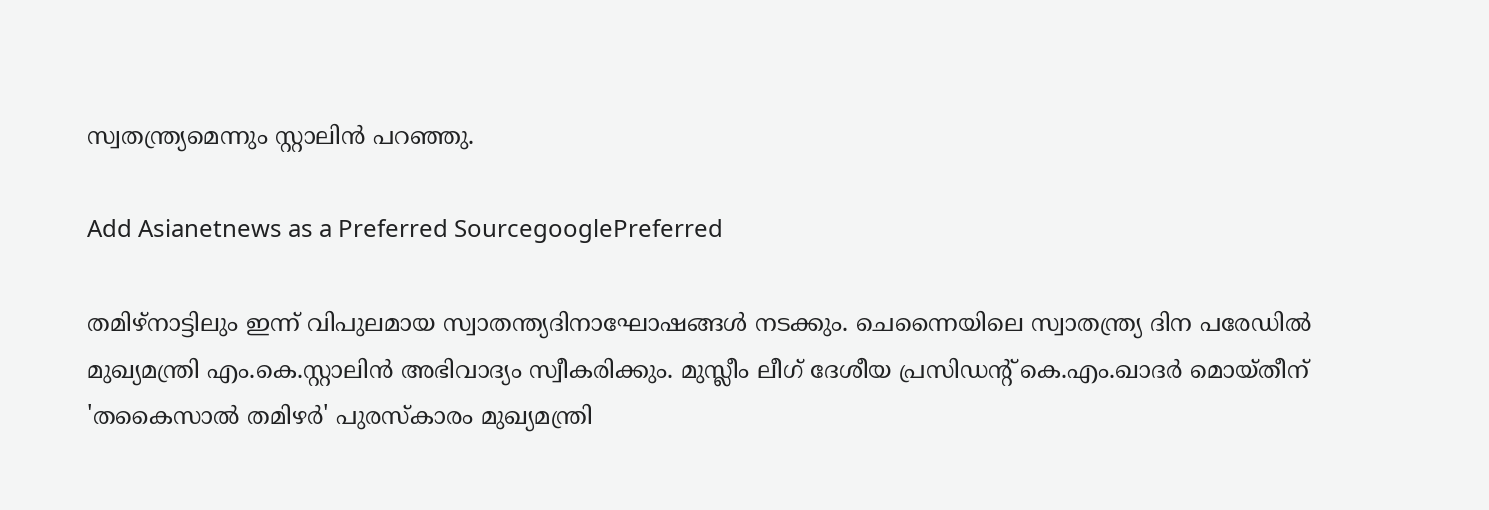സ്വതന്ത്ര്യമെന്നും സ്റ്റാലിൻ പറഞ്ഞു.

Add Asianetnews as a Preferred SourcegooglePreferred

തമിഴ്നാട്ടിലും ഇന്ന് വിപുലമായ സ്വാതന്ത്യദിനാഘോഷങ്ങൾ നടക്കും. ചെന്നൈയിലെ സ്വാതന്ത്ര്യ ദിന പരേഡിൽ മുഖ്യമന്ത്രി എം.കെ.സ്റ്റാലിൻ അഭിവാദ്യം സ്വീകരിക്കും. മുസ്ലീം ലീഗ് ദേശീയ പ്രസിഡന്‍റ് കെ.എം.ഖാദർ മൊയ്തീന് 'തകൈസാൽ തമിഴർ' പുരസ്കാരം മുഖ്യമന്ത്രി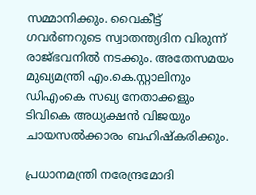സമ്മാനിക്കും. വൈകീട്ട് ഗവർണറുടെ സ്വാതന്ത്യദിന വിരുന്ന് രാജ്ഭവനിൽ നടക്കും. അതേസമയം മുഖ്യമന്ത്രി എം.കെ.സ്റ്റാലിനും ഡിഎംകെ സഖ്യ നേതാക്കളും ടിവികെ അധ്യക്ഷൻ വിജയും ചായസൽക്കാരം ബഹിഷ്കരിക്കും.

പ്രധാനമന്ത്രി നരേന്ദ്രമോദി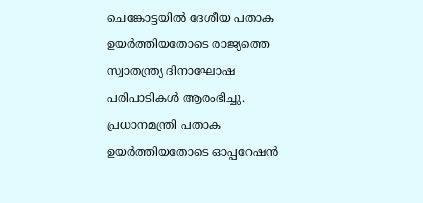ചെങ്കോട്ടയില്‍ ദേശീയ പതാക ഉയര്‍ത്തിയതോടെ രാജ്യത്തെ സ്വാതന്ത്ര്യ ദിനാഘോഷ പരിപാടികൾ ആരംഭിച്ചു. പ്രധാനമന്ത്രി പതാക ഉയര്‍ത്തിയതോടെ ഓപ്പറേഷൻ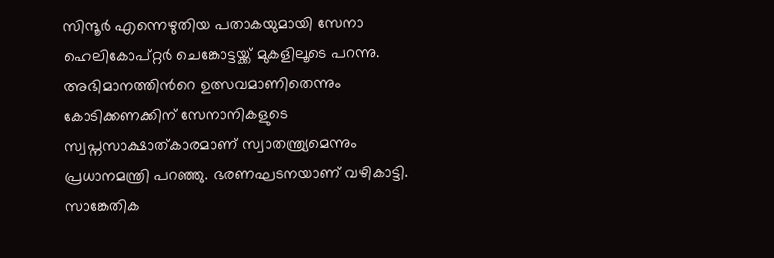സിന്ദൂർ എന്നെഴുതിയ പതാകയുമായി സേനാ ഹെലികോപ്റ്റർ ചെങ്കോട്ടയ്ക്ക് മുകളിലൂടെ പറന്നു. അഭിമാനത്തിന്‍റെ ഉത്സവമാണിതെന്നും കോടിക്കണക്കിന് സേനാനികളുടെ സ്വപ്നസാക്ഷാത്കാരമാണ് സ്വാതന്ത്ര്യമെന്നും പ്രധാനമന്ത്രി പറഞ്ഞു. ഭരണഘടനയാണ് വഴികാട്ടി. സാങ്കേതിക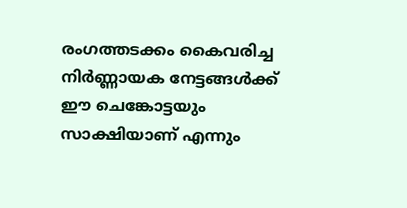രംഗത്തടക്കം കൈവരിച്ച നിർണ്ണായക നേട്ടങ്ങൾക്ക് ഈ ചെങ്കോട്ടയും സാക്ഷിയാണ് എന്നും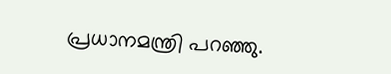പ്രധാനമന്ത്രി പറഞ്ഞു.